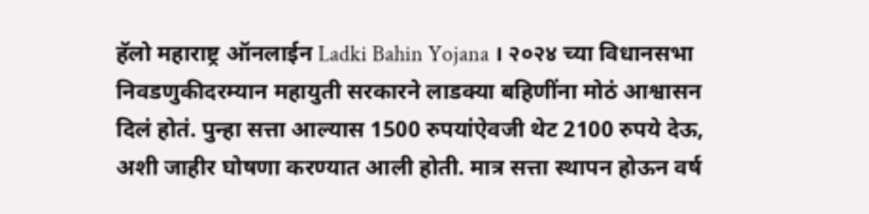हॅलो महाराष्ट्र ऑनलाईन Ladki Bahin Yojana । २०२४ च्या विधानसभा निवडणुकीदरम्यान महायुती सरकारने लाडक्या बहिणींना मोठं आश्वासन दिलं होतं. पुन्हा सत्ता आल्यास 1500 रुपयांऐवजी थेट 2100 रुपये देऊ, अशी जाहीर घोषणा करण्यात आली होती. मात्र सत्ता स्थापन होऊन वर्ष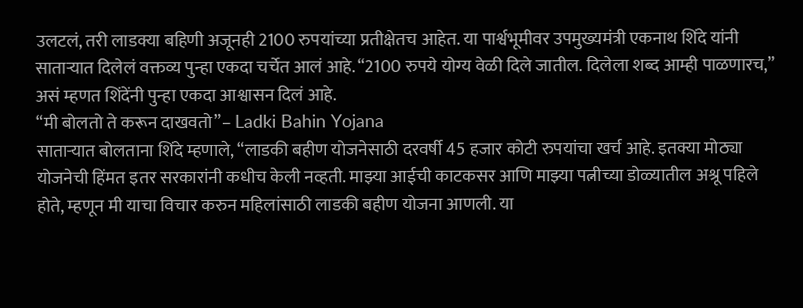उलटलं, तरी लाडक्या बहिणी अजूनही 2100 रुपयांच्या प्रतीक्षेतच आहेत. या पार्श्वभूमीवर उपमुख्यमंत्री एकनाथ शिंदे यांनी साताऱ्यात दिलेलं वक्तव्य पुन्हा एकदा चर्चेत आलं आहे. “2100 रुपये योग्य वेळी दिले जातील. दिलेला शब्द आम्ही पाळणारच,” असं म्हणत शिंदेंनी पुन्हा एकदा आश्वासन दिलं आहे.
“मी बोलतो ते करून दाखवतो”– Ladki Bahin Yojana
साताऱ्यात बोलताना शिंदे म्हणाले, “लाडकी बहीण योजनेसाठी दरवर्षी 45 हजार कोटी रुपयांचा खर्च आहे. इतक्या मोठ्या योजनेची हिंमत इतर सरकारांनी कधीच केली नव्हती. माझ्या आईची काटकसर आणि माझ्या पत्नीच्या डोळ्यातील अश्रू पहिले होते, म्हणून मी याचा विचार करुन महिलांसाठी लाडकी बहीण योजना आणली. या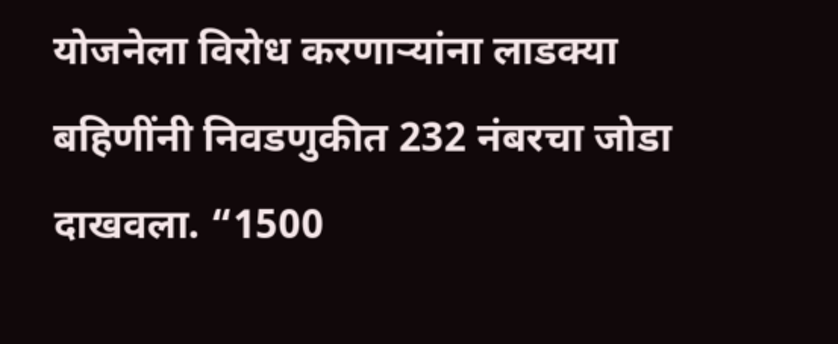योजनेला विरोध करणाऱ्यांना लाडक्या बहिणींनी निवडणुकीत 232 नंबरचा जोडा दाखवला. “1500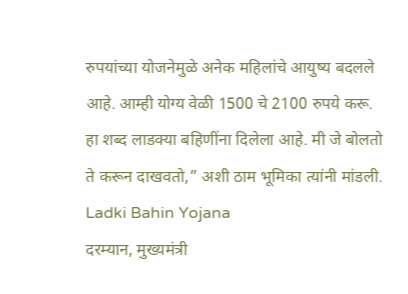रुपयांच्या योजनेमुळे अनेक महिलांचे आयुष्य बदलले आहे. आम्ही योग्य वेळी 1500 चे 2100 रुपये करू. हा शब्द लाडक्या बहिणींना दिलेला आहे. मी जे बोलतो ते करून दाखवतो,” अशी ठाम भूमिका त्यांनी मांडली. Ladki Bahin Yojana
दरम्यान, मुख्यमंत्री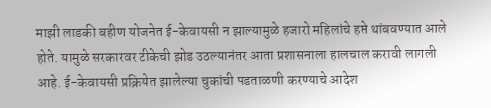माझी लाडकी बहीण योजनेत ई-केवायसी न झाल्यामुळे हजारो महिलांचे हप्ते थांबवण्यात आले होते. यामुळे सरकारवर टीकेची झोड उठल्यानंतर आता प्रशासनाला हालचाल करावी लागली आहे. ई-केवायसी प्रक्रियेत झालेल्या चुकांची पडताळणी करण्याचे आदेश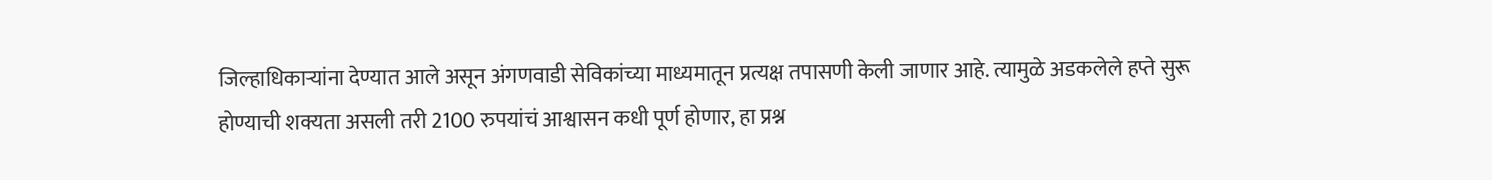जिल्हाधिकाऱ्यांना देण्यात आले असून अंगणवाडी सेविकांच्या माध्यमातून प्रत्यक्ष तपासणी केली जाणार आहे. त्यामुळे अडकलेले हप्ते सुरू होण्याची शक्यता असली तरी 2100 रुपयांचं आश्वासन कधी पूर्ण होणार, हा प्रश्न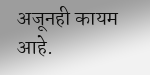अजूनही कायम आहे.